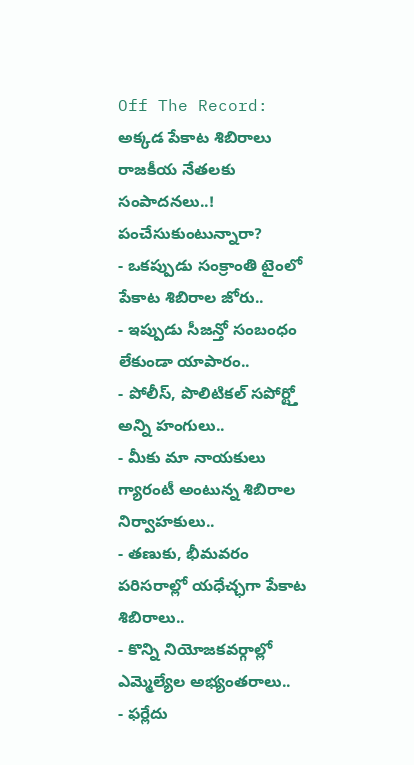Off The Record: అక్కడ పేకాట శిబిరాలు రాజకీయ నేతలకు సంపాదనలు..! పంచేసుకుంటున్నారా?
- ఒకప్పుడు సంక్రాంతి టైంలో పేకాట శిబిరాల జోరు..
- ఇప్పుడు సీజన్తో సంబంధం లేకుండా యాపారం..
- పోలీస్, పొలిటికల్ సపోర్ట్తో అన్ని హంగులు..
- మీకు మా నాయకులు గ్యారంటీ అంటున్న శిబిరాల నిర్వాహకులు..
- తణుకు, భీమవరం పరిసరాల్లో యధేచ్ఛగా పేకాట శిబిరాలు..
- కొన్ని నియోజకవర్గాల్లో ఎమ్మెల్యేల అభ్యంతరాలు..
- ఫర్లేదు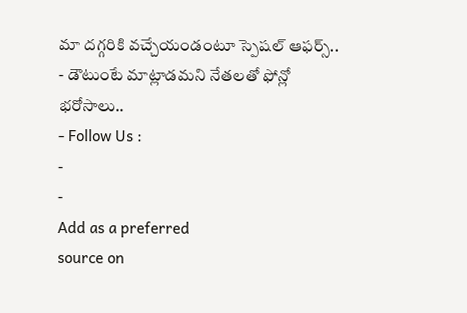మా దగ్గరికి వచ్చేయండంటూ స్పెషల్ ఆఫర్స్..
- డౌటుంటే మాట్లాడమని నేతలతో ఫోన్లో భరోసాలు..
- Follow Us :
-
-
Add as a preferred
source on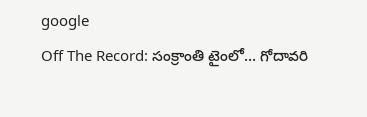google
Off The Record: సంక్రాంతి టైంలో… గోదావరి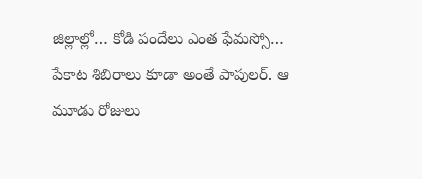జిల్లాల్లో… కోడి పందేలు ఎంత ఫేమస్సో… పేకాట శిబిరాలు కూడా అంతే పాపులర్. ఆ మూడు రోజులు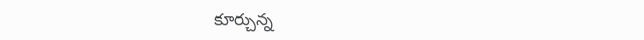కూర్చున్న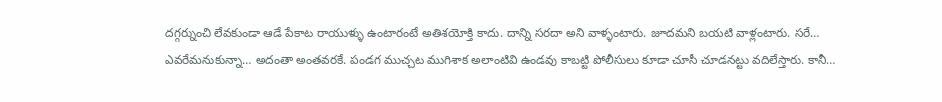దగ్గర్నుంచి లేవకుండా ఆడే పేకాట రాయుళ్ళు ఉంటారంటే అతిశయోక్తి కాదు. దాన్ని సరదా అని వాళ్ళంటారు. జూదమని బయటి వాళ్లంటారు. సరే… ఎవరేమనుకున్నా… అదంతా అంతవరకే. పండగ ముచ్చట ముగిశాక అలాంటివి ఉండవు కాబట్టి పోలీసులు కూడా చూసీ చూడనట్టు వదిలేస్తారు. కానీ…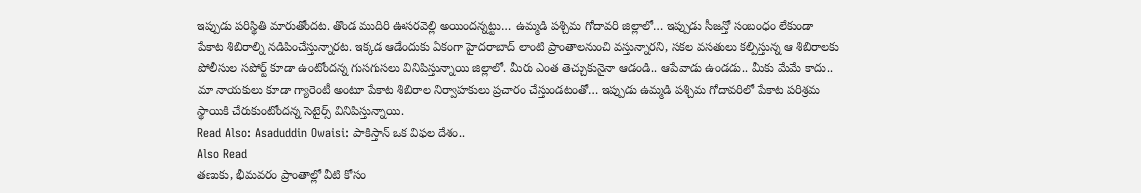ఇప్పుడు పరిస్థితి మారుతోందట. తొండ ముదిరి ఊసరవెల్లి అయిందన్నట్టు… ఉమ్మడి పశ్చిమ గోదావరి జిల్లాలో… ఇప్పుడు సీజన్తో సంబంధం లేకుండా పేకాట శిబిరాల్ని నడిపించేస్తున్నారట. ఇక్కడ ఆడేందుకు ఏకంగా హైదరాబాద్ లాంటి ప్రాంతాలనుంచి వస్తున్నారని, సకల వసతులు కల్పిస్తున్న ఆ శిబిరాలకు పోలీసుల సపోర్ట్ కూడా ఉంటోందన్న గుసగుసలు వినిపిస్తున్నాయి జిల్లాలో. మీరు ఎంత తెచ్చుకునైనా ఆడండి.. ఆపేవాడు ఉండడు.. మీకు మేమే కాదు.. మా నాయకులు కూడా గ్యారెంటీ అంటూ పేకాట శిబిరాల నిర్వాహకులు ప్రచారం చేస్తుండటంతో… ఇప్పుడు ఉమ్మడి పశ్చిమ గోదావరిలో పేకాట పరిశ్రమ స్థాయికి చేరుకుంటోందన్న సెటైర్స్ వినిపిస్తున్నాయి.
Read Also: Asaduddin Owaisi: పాకిస్తాన్ ఒక విఫల దేశం..
Also Read
తణుకు, భీమవరం ప్రాంతాల్లో వీటి కోసం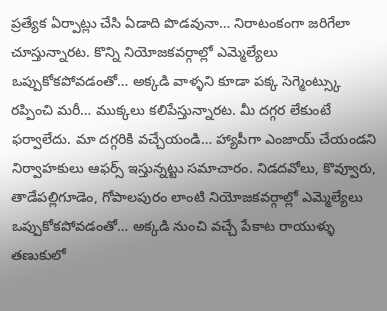ప్రత్యేక ఏర్పాట్లు చేసి ఏడాది పొడవునా… నిరాటంకంగా జరిగేలా చూస్తున్నారట. కొన్ని నియోజకవర్గాల్లో ఎమ్మెల్యేలు ఒప్పుకోకపోవడంతో… అక్కడి వాళ్ళని కూడా పక్క సెగ్మెంట్స్కు రప్పించి మరీ… ముక్కలు కలిపేస్తున్నారట. మీ దగ్గర లేకుంటే ఫర్వాలేదు. మా దగ్గరికి వచ్చేయండి… హ్యాపీగా ఎంజాయ్ చేయండని నిర్వాహకులు ఆఫర్స్ ఇస్తున్నట్టు సమాచారం. నిడదవోలు, కొవ్వూరు, తాడేపల్లిగూడెం, గోపాలపురం లాంటి నియోజకవర్గాల్లో ఎమ్మెల్యేలు ఒప్పుకోకపోవడంతో… అక్కడి నుంచి వచ్చే పేకాట రాయుళ్ళు తణుకులో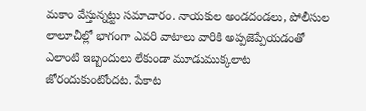మకాం వేస్తున్నట్టు సమాచారం. నాయకుల అండదండలు, పోలీసుల లాలూచీల్లో భాగంగా ఎవరి వాటాలు వారికి అప్పజెప్పేయడంతో ఎలాంటి ఇబ్బందులు లేకుండా మూడుముక్కలాట జోరందుకుంటోందట. పేకాట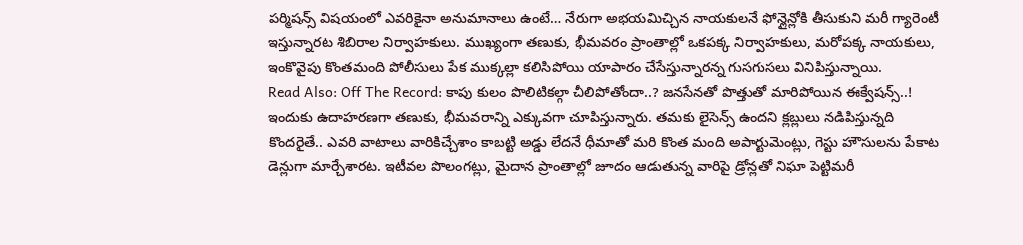పర్మిషన్స్ విషయంలో ఎవరికైనా అనుమానాలు ఉంటే… నేరుగా అభయమిచ్చిన నాయకులనే ఫోన్లైన్లోకి తీసుకుని మరీ గ్యారెంటీ ఇస్తున్నారట శిబిరాల నిర్వాహకులు. ముఖ్యంగా తణుకు, భీమవరం ప్రాంతాల్లో ఒకపక్క నిర్వాహకులు, మరోపక్క నాయకులు, ఇంకొవైపు కొంతమంది పోలీసులు పేక ముక్కల్లా కలిసిపోయి యాపారం చేసేస్తున్నారన్న గుసగుసలు వినిపిస్తున్నాయి.
Read Also: Off The Record: కాపు కులం పొలిటికల్గా చీలిపోతోందా..? జనసేనతో పొత్తుతో మారిపోయిన ఈక్వేషన్స్..!
ఇందుకు ఉదాహరణగా తణుకు, భీమవరాన్ని ఎక్కువగా చూపిస్తున్నారు. తమకు లైసెన్స్ ఉందని క్లబ్లులు నడిపిస్తున్నది కొందరైతే.. ఎవరి వాటాలు వారికిచ్చేశాం కాబట్టి అడ్డు లేదనే ధీమాతో మరి కొంత మంది అపార్టుమెంట్లు, గెస్టు హౌసులను పేకాట డెన్లుగా మార్చేశారట. ఇటీవల పొలంగట్లు, మైదాన ప్రాంతాల్లో జూదం ఆడుతున్న వారిపై డ్రోన్లతో నిఘా పెట్టిమరీ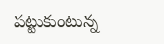పట్టుకుంటున్న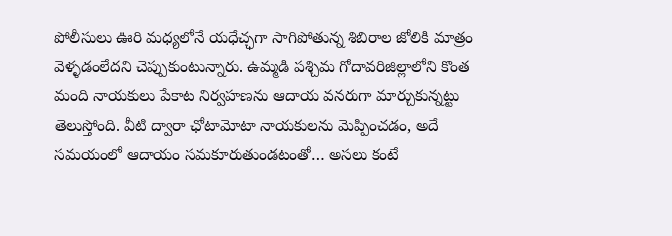పోలీసులు ఊరి మధ్యలోనే యధేచ్ఛగా సాగిపోతున్న శిబిరాల జోలికి మాత్రం వెళ్ళడంలేదని చెప్పుకుంటున్నారు. ఉమ్మడి పశ్చిమ గోదావరిజిల్లాలోని కొంత మంది నాయకులు పేకాట నిర్వహణను ఆదాయ వనరుగా మార్చుకున్నట్టు తెలుస్తోంది. వీటి ద్వారా ఛోటామోటా నాయకులను మెప్పించడం, అదే సమయంలో ఆదాయం సమకూరుతుండటంతో… అసలు కంటే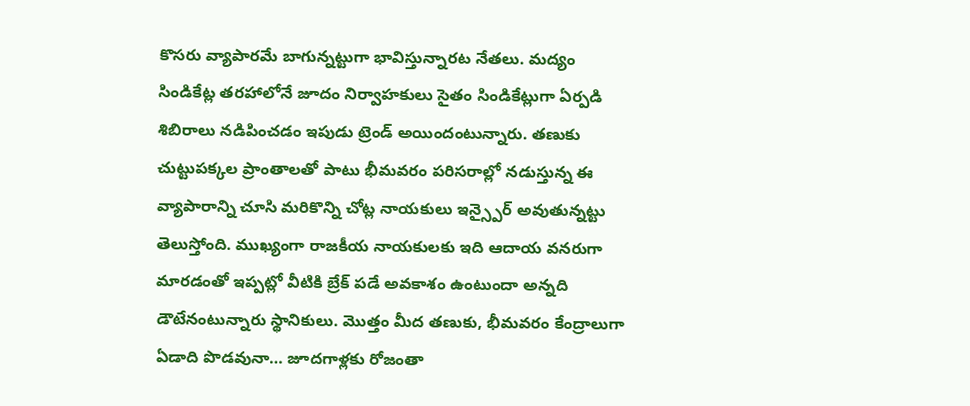కొసరు వ్యాపారమే బాగున్నట్టుగా భావిస్తున్నారట నేతలు. మద్యం సిండికేట్ల తరహాలోనే జూదం నిర్వాహకులు సైతం సిండికేట్లుగా ఏర్పడి శిబిరాలు నడిపించడం ఇపుడు ట్రెండ్ అయిందంటున్నారు. తణుకు చుట్టుపక్కల ప్రాంతాలతో పాటు భీమవరం పరిసరాల్లో నడుస్తున్న ఈ వ్యాపారాన్ని చూసి మరికొన్ని చోట్ల నాయకులు ఇన్స్పైర్ అవుతున్నట్టు తెలుస్తోంది. ముఖ్యంగా రాజకీయ నాయకులకు ఇది ఆదాయ వనరుగా మారడంతో ఇప్పట్లో వీటికి బ్రేక్ పడే అవకాశం ఉంటుందా అన్నది డౌటేనంటున్నారు స్థానికులు. మొత్తం మీద తణుకు, భీమవరం కేంద్రాలుగా ఏడాది పొడవునా… జూదగాళ్లకు రోజంతా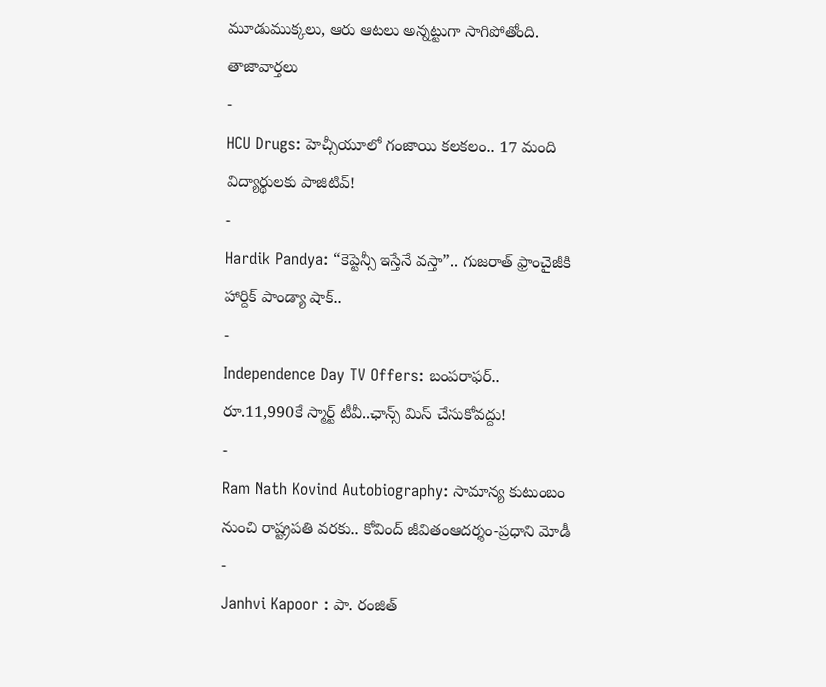మూడుముక్కలు, ఆరు ఆటలు అన్నట్టుగా సాగిపోతోంది.
తాజావార్తలు
-
HCU Drugs: హెచ్సీయూలో గంజాయి కలకలం.. 17 మంది విద్యార్థులకు పాజిటివ్!
-
Hardik Pandya: “కెప్టెన్సీ ఇస్తేనే వస్తా”.. గుజరాత్ ఫ్రాంచైజీకి హార్దిక్ పాండ్యా షాక్..
-
Independence Day TV Offers: బంపరాఫర్.. రూ.11,990కే స్మార్ట్ టీవీ..ఛాన్స్ మిస్ చేసుకోవద్దు!
-
Ram Nath Kovind Autobiography: సామాన్య కుటుంబం నుంచి రాష్ట్రపతి వరకు.. కోవింద్ జీవితంఆదర్శం-ప్రధాని మోడీ
-
Janhvi Kapoor : పా. రంజిత్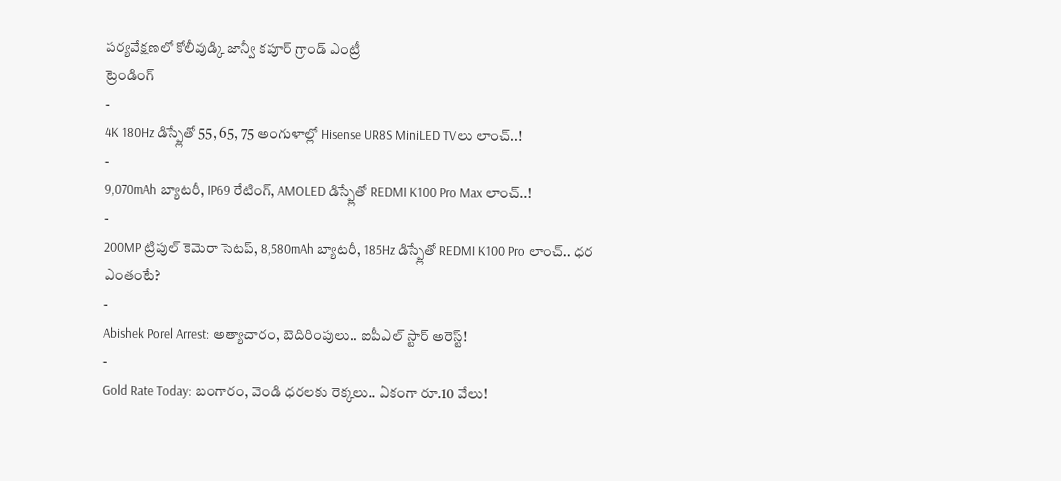పర్యవేక్షణలో కోలీవుడ్కి జాన్వీ కపూర్ గ్రాండ్ ఎంట్రీ
ట్రెండింగ్
-
4K 180Hz డిస్ప్లేతో 55, 65, 75 అంగుళాల్లో Hisense UR8S MiniLED TVలు లాంచ్..!
-
9,070mAh బ్యాటరీ, IP69 రేటింగ్, AMOLED డిస్ప్లేతో REDMI K100 Pro Max లాంచ్..!
-
200MP ట్రిపుల్ కెమెరా సెటప్, 8,580mAh బ్యాటరీ, 185Hz డిస్ప్లేతో REDMI K100 Pro లాంచ్.. ధర ఎంతంటే?
-
Abishek Porel Arrest: అత్యాచారం, బెదిరింపులు.. ఐపీఎల్ స్టార్ అరెస్ట్!
-
Gold Rate Today: బంగారం, వెండి ధరలకు రెక్కలు.. ఏకంగా రూ.10 వేలు!